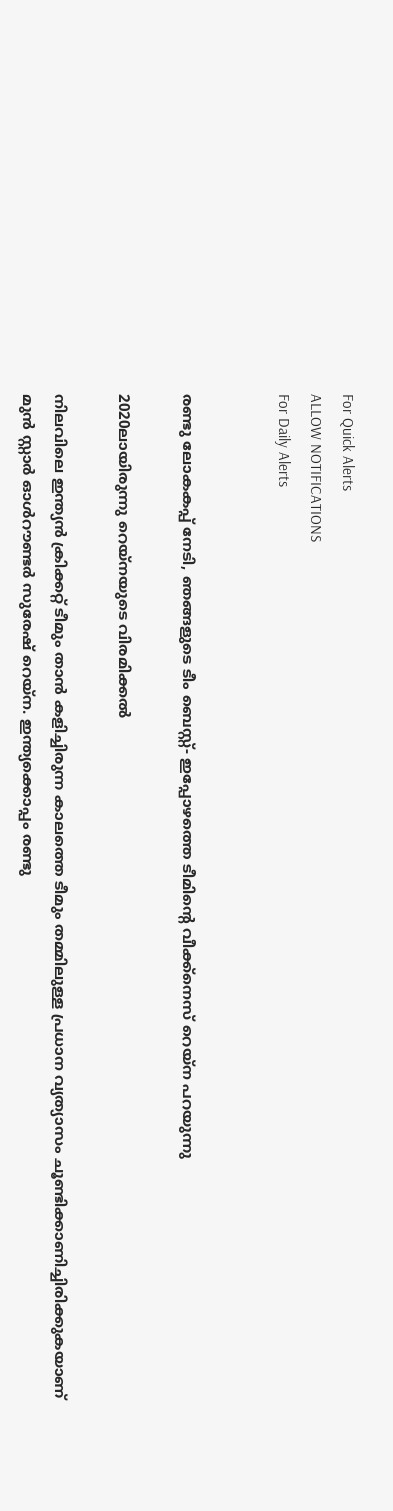For Quick Alerts
ALLOW NOTIFICATIONS
For Daily Alerts


രണ്ടു ലോകകപ്പ് നേടി, ഞങ്ങളുടെ ടീം ബെസ്റ്റ്- ഇപ്പോഴത്തെ ടീമിന്റെ വീക്ക്‌നെസ് റെയ്‌ന പറയുന്നു

2020ലായിരുന്നു റെയ്‌നയുടെ വിരമിക്കല്‍

നിലവിലെ ഇന്ത്യന്‍ ക്രിക്കറ്റ് ടീമും താന്‍ കളിച്ചിരുന്ന കാലത്തെ ടീമും തമ്മിലുള്ള പ്രധാന വ്യത്യാസം ചൂണ്ടിക്കാണിച്ചിരിക്കുകയാണ് മുന്‍ സ്റ്റാര്‍ ഓള്‍റൗണ്ടര്‍ സുരേഷ് റെയ്‌ന. ഇന്ത്യക്കൊപ്പം രണ്ടു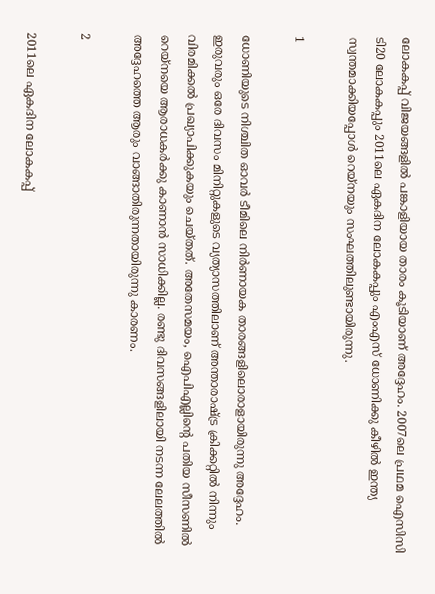ലോകകപ്പ് വിജയങ്ങളില്‍ പങ്കാളിയായ താരം കൂടിയാണ് അദ്ദേഹം. 2007ലെ പ്രഥമ ഐസിസി ടി20 ലോകകപ്പും 2011ലെ ഏകദിന ലോകകപ്പും എംഎസ് ധോണിക്കു കീഴില്‍ ഇന്ത്യ സ്വന്തമാക്കിയപ്പോള്‍ റെയ്‌നയും സംഘത്തിലുണ്ടായിരുന്നു.

1

ധോണിയുടെ നിശ്ചിത ഓവര്‍ ടീമിലെ നിര്‍ണായക താരങ്ങളിലൊരാളായിരുന്നു അദ്ദേഹം. ഇരുവരും ഒരേ ദിവസം മിനിറ്റുകളുടെ വ്യത്യാസത്തിലാണ് അന്താരാഷ്ട്ര ക്രിക്കറ്റില്‍ നിന്നും വിരമിക്കല്‍ പ്രഖ്യാപിക്കുകയും ചെയ്തത്. അതേസമയം, ഐപിഎല്ലിന്റെ പതിയ സീസണില്‍ റെയ്‌നയെ ആരാധകര്‍ക്കു കാണാന്‍ സാധിക്കില്ല. രണ്ടു ദിവസങ്ങളിലായി നടന്ന ലേലത്തില്‍ അദ്ദേഹത്തെ ആരും വാങ്ങാതിരുന്നതായിരുന്നു കാരണം.

2

2011ലെ ഏകദിന ലോകകപ്പ്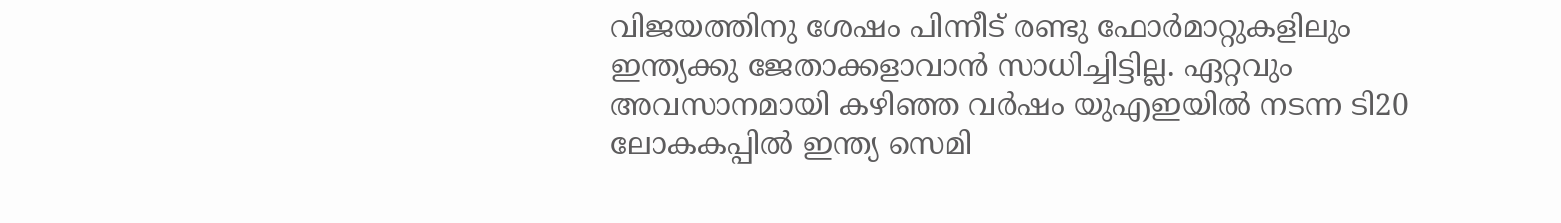വിജയത്തിനു ശേഷം പിന്നീട് രണ്ടു ഫോര്‍മാറ്റുകളിലും ഇന്ത്യക്കു ജേതാക്കളാവാന്‍ സാധിച്ചിട്ടില്ല. ഏറ്റവും അവസാനമായി കഴിഞ്ഞ വര്‍ഷം യുഎഇയില്‍ നടന്ന ടി20 ലോകകപ്പില്‍ ഇന്ത്യ സെമി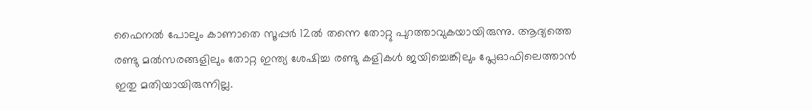ഫൈനല്‍ പോലും കാണാതെ സൂപ്പര്‍ 12ല്‍ തന്നെ തോറ്റു പുറത്താവുകയായിരുന്നു. ആദ്യത്തെ രണ്ടു മല്‍സരങ്ങളിലും തോറ്റ ഇന്ത്യ ശേഷിച്ച രണ്ടു കളികള്‍ ജയിച്ചെങ്കിലും പ്ലേഓഫിലെത്താന്‍ ഇതു മതിയായിരുന്നില്ല.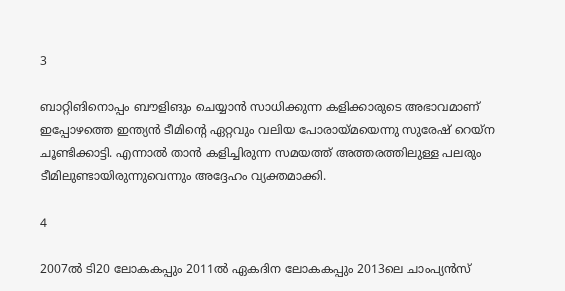3

ബാറ്റിങിനൊപ്പം ബൗളിങും ചെയ്യാന്‍ സാധിക്കുന്ന കളിക്കാരുടെ അഭാവമാണ് ഇപ്പോഴത്തെ ഇന്ത്യന്‍ ടീമിന്റെ ഏറ്റവും വലിയ പോരായ്മയെന്നു സുരേഷ് റെയ്‌ന ചൂണ്ടിക്കാട്ടി. എന്നാല്‍ താന്‍ കളിച്ചിരുന്ന സമയത്ത് അത്തരത്തിലുള്ള പലരും ടീമിലുണ്ടായിരുന്നുവെന്നും അദ്ദേഹം വ്യക്തമാക്കി.

4

2007ല്‍ ടി20 ലോകകപ്പും 2011ല്‍ ഏകദിന ലോകകപ്പും 2013ലെ ചാംപ്യന്‍സ്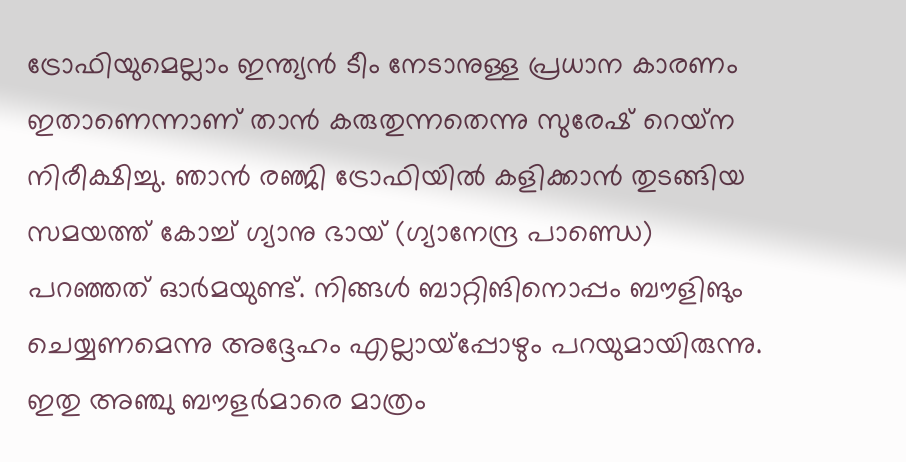ട്രോഫിയുമെല്ലാം ഇന്ത്യന്‍ ടീം നേടാനുള്ള പ്രധാന കാരണം ഇതാണെന്നാണ് താന്‍ കരുതുന്നതെന്നു സുരേഷ് റെയ്‌ന നിരീക്ഷിച്ചു. ഞാന്‍ രഞ്ജി ട്രോഫിയില്‍ കളിക്കാന്‍ തുടങ്ങിയ സമയത്ത് കോച്ച് ഗ്യാനു ഭായ് (ഗ്യാനേന്ദ്ര പാണ്ഡെ) പറഞ്ഞത് ഓര്‍മയുണ്ട്. നിങ്ങള്‍ ബാറ്റിങിനൊപ്പം ബൗളിങും ചെയ്യണമെന്നു അദ്ദേഹം എല്ലായ്‌പ്പോഴും പറയുമായിരുന്നു. ഇതു അഞ്ചു ബൗളര്‍മാരെ മാത്രം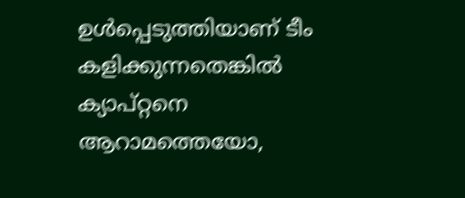ഉള്‍പ്പെടുത്തിയാണ് ടീം കളിക്കുന്നതെങ്കില്‍ ക്യാപ്റ്റനെ ആറാമത്തെയോ,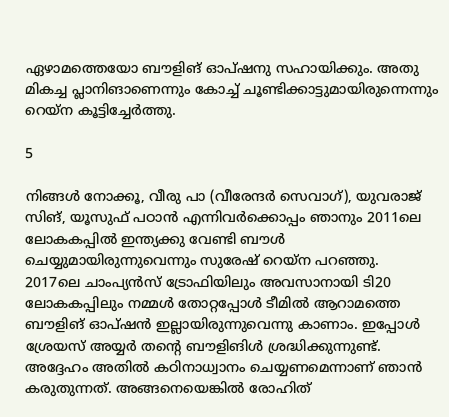ഏഴാമത്തെയോ ബൗളിങ് ഓപ്ഷനു സഹായിക്കും. അതു മികച്ച പ്ലാനിങാണെന്നും കോച്ച് ചൂണ്ടിക്കാട്ടുമായിരുന്നെന്നും റെയ്‌ന കൂട്ടിച്ചേര്‍ത്തു.

5

നിങ്ങള്‍ നോക്കൂ, വീരു പാ (വീരേന്ദര്‍ സെവാഗ്), യുവരാജ് സിങ്, യൂസുഫ് പഠാന്‍ എന്നിവര്‍ക്കൊപ്പം ഞാനും 2011ലെ ലോകകപ്പില്‍ ഇന്ത്യക്കു വേണ്ടി ബൗള്‍ ചെയ്യുമായിരുന്നുവെന്നും സുരേഷ് റെയ്‌ന പറഞ്ഞു.
2017ലെ ചാംപ്യന്‍സ് ട്രോഫിയിലും അവസാനായി ടി20 ലോകകപ്പിലും നമ്മള്‍ തോറ്റപ്പോള്‍ ടീമില്‍ ആറാമത്തെ ബൗളിങ് ഓപ്ഷന്‍ ഇല്ലായിരുന്നുവെന്നു കാണാം. ഇപ്പോള്‍ ശ്രേയസ് അയ്യര്‍ തന്റെ ബൗളിങിള്‍ ശ്രദ്ധിക്കുന്നുണ്ട്. അദ്ദേഹം അതില്‍ കഠിനാധ്വാനം ചെയ്യണമെന്നാണ് ഞാന്‍ കരുതുന്നത്. അങ്ങനെയെങ്കില്‍ രോഹിത്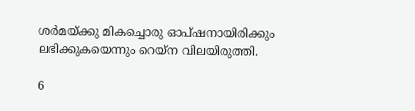ശര്‍മയ്ക്കു മികച്ചൊരു ഓപ്ഷനായിരിക്കും ലഭിക്കുകയെന്നും റെയ്‌ന വിലയിരുത്തി.

6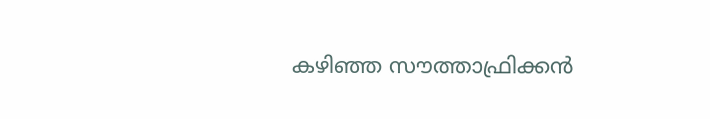കഴിഞ്ഞ സൗത്താഫ്രിക്കന്‍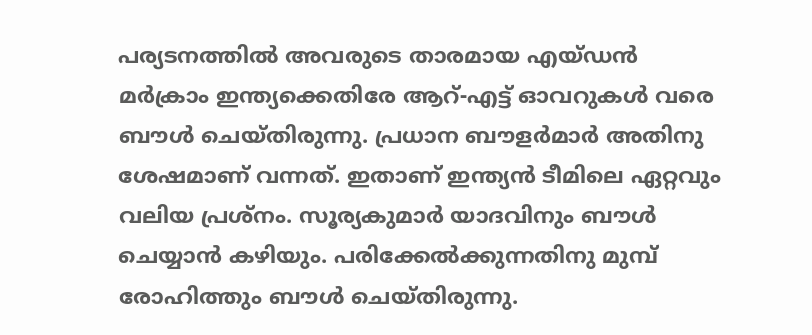പര്യടനത്തില്‍ അവരുടെ താരമായ എയ്ഡന്‍ മര്‍ക്രാം ഇന്ത്യക്കെതിരേ ആറ്-എട്ട് ഓവറുകള്‍ വരെ ബൗള്‍ ചെയ്തിരുന്നു. പ്രധാന ബൗളര്‍മാര്‍ അതിനു ശേഷമാണ് വന്നത്. ഇതാണ് ഇന്ത്യന്‍ ടീമിലെ ഏറ്റവും വലിയ പ്രശ്‌നം. സൂര്യകുമാര്‍ യാദവിനും ബൗള്‍ ചെയ്യാന്‍ കഴിയും. പരിക്കേല്‍ക്കുന്നതിനു മുമ്പ് രോഹിത്തും ബൗള്‍ ചെയ്തിരുന്നു.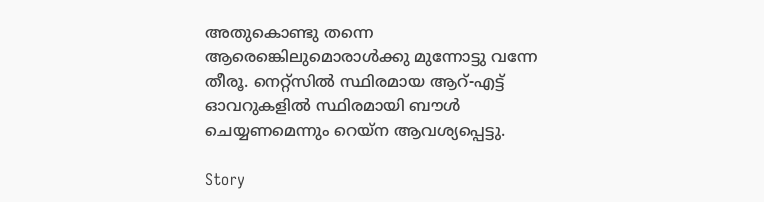അതുകൊണ്ടു തന്നെ ആരെങ്കെിലുമൊരാള്‍ക്കു മുന്നോട്ടു വന്നേ തീരൂ. നെറ്റ്‌സില്‍ സ്ഥിരമായ ആറ്-എട്ട് ഓവറുകളില്‍ സ്ഥിരമായി ബൗള്‍ ചെയ്യണമെന്നും റെയ്‌ന ആവശ്യപ്പെട്ടു.

Story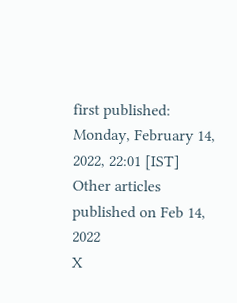first published: Monday, February 14, 2022, 22:01 [IST]
Other articles published on Feb 14, 2022
X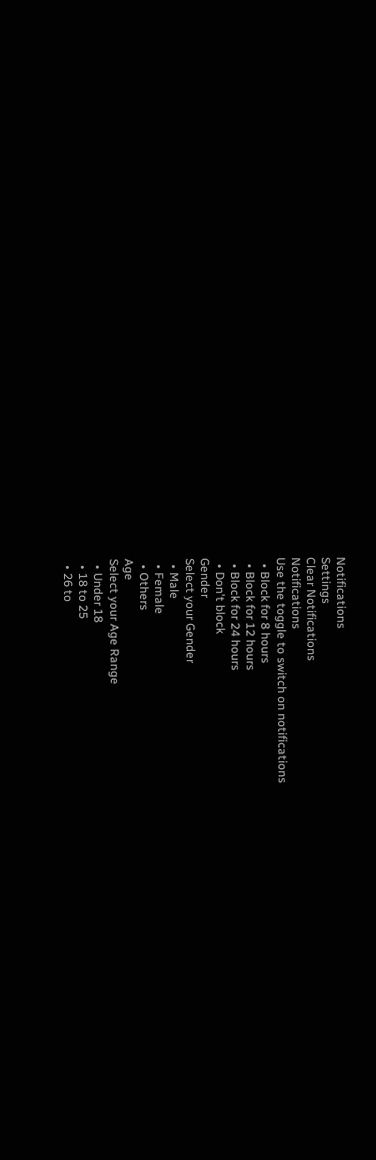Notifications
Settings
Clear Notifications
Notifications
Use the toggle to switch on notifications
  • Block for 8 hours
  • Block for 12 hours
  • Block for 24 hours
  • Don't block
Gender
Select your Gender
  • Male
  • Female
  • Others
Age
Select your Age Range
  • Under 18
  • 18 to 25
  • 26 to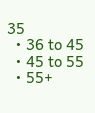35
  • 36 to 45
  • 45 to 55
  • 55+